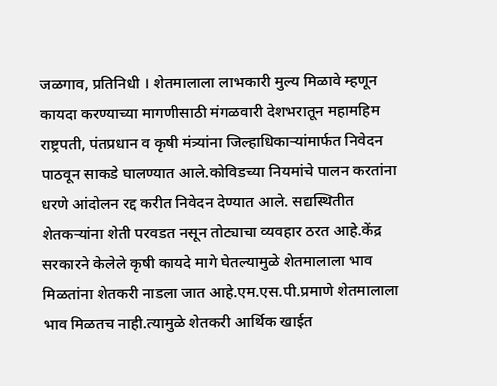जळगाव, प्रतिनिधी । शेतमालाला लाभकारी मुल्य मिळावे म्हणून कायदा करण्याच्या मागणीसाठी मंगळवारी देशभरातून महामहिम राष्ट्रपती, पंतप्रधान व कृषी मंत्र्यांना जिल्हाधिकाऱ्यांमार्फत निवेदन पाठवून साकडे घालण्यात आले.कोविडच्या नियमांचे पालन करतांना धरणे आंदोलन रद्द करीत निवेदन देण्यात आले. सद्यस्थितीत शेतकऱ्यांना शेती परवडत नसून तोट्याचा व्यवहार ठरत आहे.केंद्र सरकारने केलेले कृषी कायदे मागे घेतल्यामुळे शेतमालाला भाव मिळतांना शेतकरी नाडला जात आहे.एम.एस.पी.प्रमाणे शेतमालाला भाव मिळतच नाही.त्यामुळे शेतकरी आर्थिक खाईत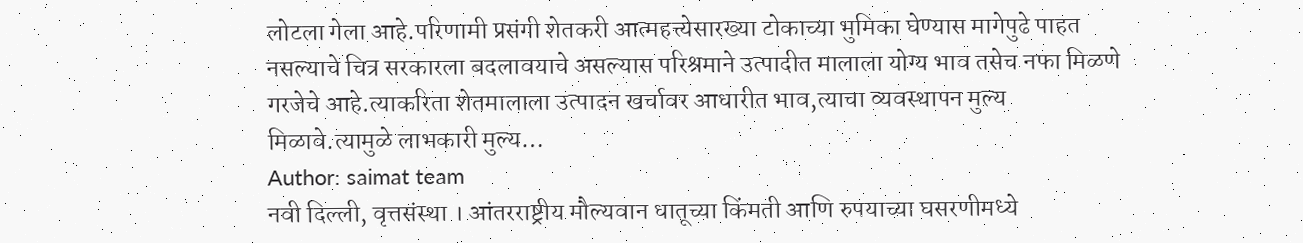लोटला गेला आहे.परिणामी प्रसंगी शेतकरी आत्महत्त्येसारख्या टोकाच्या भुमिका घेण्यास मागेपुढे पाहत नसल्याचे चित्र सरकारला बदलावयाचे असल्यास परिश्रमाने उत्पादीत मालाला योग्य भाव तसेच नफा मिळणे गरजेचे आहे.त्याकरिता शेतमालाला उत्पादन खर्चावर आधारीत भाव,त्याचा व्यवस्थापन मुल्य मिळावे.त्यामुळे लाभकारी मुल्य…
Author: saimat team
नवी दिल्ली, वृत्तसंस्था । आंतरराष्ट्रीय मौल्यवान धातूच्या किंमती आणि रुपयाच्या घसरणीमध्ये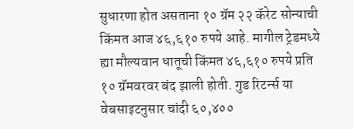सुधारणा होत असताना १० ग्रॅम २२ कॅरेट सोन्याची किंमत आज ४६,६१० रुपये आहे. मागील ट्रेडमध्ये ह्या मौल्यवान धातूची किंमत ४६,६१० रुपये प्रति १० ग्रॅमवरवर बंद झाली होती. गुड रिटर्न्स या वेबसाइटनुसार चांदी ६०,४००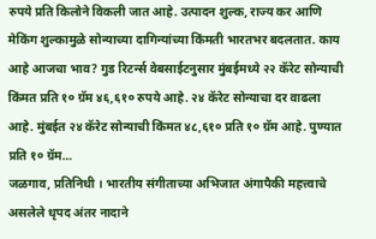रुपये प्रति किलोने विकली जात आहे. उत्पादन शुल्क, राज्य कर आणि मेकिंग शुल्कामुळे सोन्याच्या दागिन्यांच्या किंमती भारतभर बदलतात. काय आहे आजचा भाव? गुड रिटर्न्स वेबसाईटनुसार मुंबईमध्ये २२ कॅरेट सोन्याची किंमत प्रति १० ग्रॅम ४६,६१० रुपये आहे. २४ कॅरेट सोन्याचा दर वाढला आहे. मुंबईत २४ कॅरेट सोन्याची किंमत ४८,६१० प्रति १० ग्रॅम आहे. पुण्यात प्रति १० ग्रॅम…
जळगाव, प्रतिनिधी । भारतीय संगीताच्या अभिजात अंगापैकी महत्त्वाचे असलेले धृपद अंतर नादाने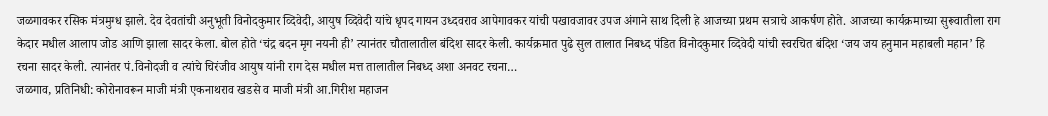जळगावकर रसिक मंत्रमुग्ध झाले. देव देवतांची अनुभूती विनोदकुमार व्दिवेदी, आयुष व्दिवेदी यांचे धृपद गायन उध्दवराव आपेगावकर यांची पखावजावर उपज अंगाने साथ दिली हे आजच्या प्रथम सत्राचे आकर्षण होते. आजच्या कार्यक्रमाच्या सुरूवातीला राग केदार मधील आलाप जोड आणि झाला सादर केला. बोल होते ‘चंद्र बदन मृग नयनी ही’ त्यानंतर चौतालातील बंदिश सादर केली. कार्यक्रमात पुढे सुल तालात निबध्द पंडित विनोदकुमार व्दिवेदी यांची स्वरचित बंदिश ‘जय जय हनुमान महाबली महान’ हि रचना सादर केली. त्यानंतर पं.विनोदजी व त्यांचे चिरंजीव आयुष यांनी राग देस मधील मत्त तालातील निबध्द अशा अनवट रचना…
जळगाव, प्रतिनिधी: कोरोनावरून माजी मंत्री एकनाथराव खडसे व माजी मंत्री आ.गिरीश महाजन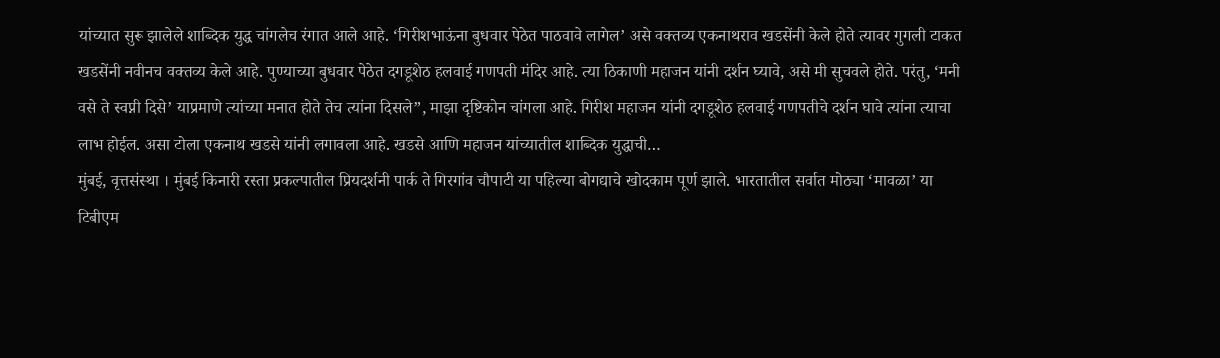यांच्यात सुरू झालेले शाब्दिक युद्ध चांगलेच रंगात आले आहे. ‘गिरीशभाऊंना बुधवार पेठेत पाठवावे लागेल’ असे वक्तव्य एकनाथराव खडसेंनी केले होते त्यावर गुगली टाकत खडसेंनी नवीनच वक्तव्य केले आहे. पुण्याच्या बुधवार पेठेत दगडूशेठ हलवाई गणपती मंदिर आहे. त्या ठिकाणी महाजन यांनी दर्शन घ्यावे, असे मी सुचवले होते. परंतु, ‘मनी वसे ते स्वप्नी दिसे’ याप्रमाणे त्यांच्या मनात होते तेच त्यांना दिसले”, माझा दृष्टिकोन चांगला आहे. गिरीश महाजन यांनी दगडूशेठ हलवाई गणपतीचे दर्शन घावे त्यांना त्याचा लाभ होईल. असा टोला एकनाथ खडसे यांनी लगावला आहे. खडसे आणि महाजन यांच्यातील शाब्दिक युद्धाची…
मुंबई, वृत्तसंस्था । मुंबई किनारी रस्ता प्रकल्पातील प्रियदर्शनी पार्क ते गिरगांव चौपाटी या पहिल्या बोगद्याचे खोदकाम पूर्ण झाले. भारतातील सर्वात मोठ्या ‘मावळा’ या टिबीएम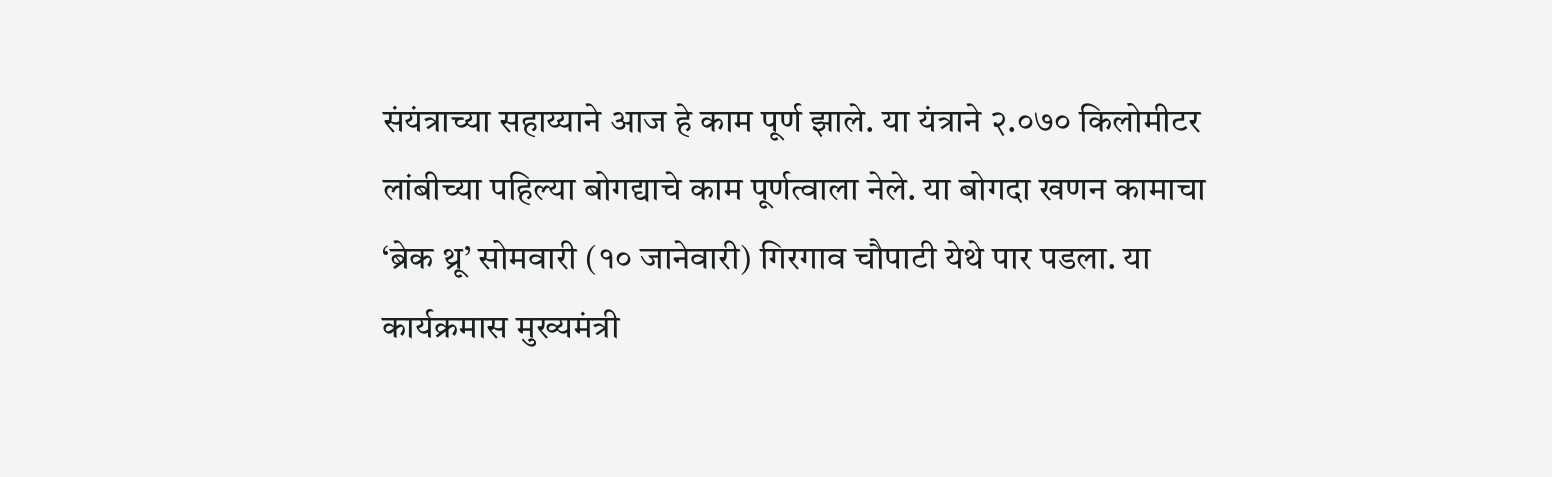संयंत्राच्या सहाय्याने आज हे काम पूर्ण झाले. या यंत्राने २.०७० किलोमीटर लांबीच्या पहिल्या बोगद्याचे काम पूर्णत्वाला नेले. या बोगदा खणन कामाचा ‘ब्रेक थ्रू’ सोमवारी (१० जानेवारी) गिरगाव चौपाटी येथे पार पडला. या कार्यक्रमास मुख्यमंत्री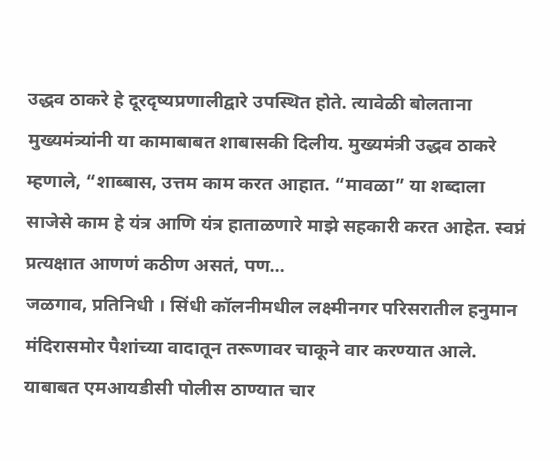उद्धव ठाकरे हे दूरदृष्यप्रणालीद्वारे उपस्थित होते. त्यावेळी बोलताना मुख्यमंत्र्यांनी या कामाबाबत शाबासकी दिलीय. मुख्यमंत्री उद्धव ठाकरे म्हणाले, “शाब्बास, उत्तम काम करत आहात. “मावळा” या शब्दाला साजेसे काम हे यंत्र आणि यंत्र हाताळणारे माझे सहकारी करत आहेत. स्वप्नं प्रत्यक्षात आणणं कठीण असतं, पण…
जळगाव, प्रतिनिधी । सिंधी कॉलनीमधील लक्ष्मीनगर परिसरातील हनुमान मंदिरासमोर पैशांच्या वादातून तरूणावर चाकूने वार करण्यात आले. याबाबत एमआयडीसी पोलीस ठाण्यात चार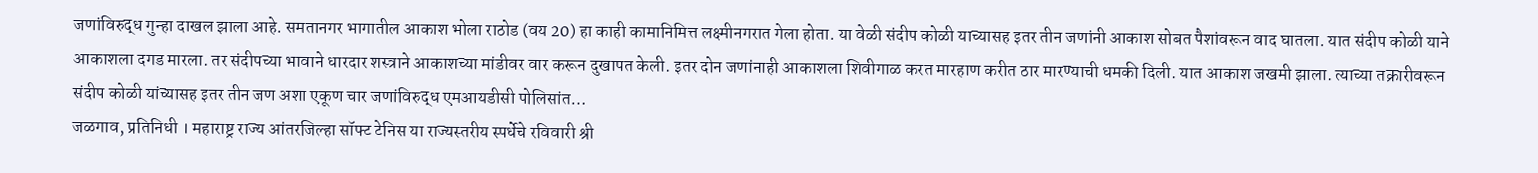जणांविरुद्ध गुन्हा दाखल झाला आहे. समतानगर भागातील आकाश भोला राठोड (वय 20) हा काही कामानिमित्त लक्ष्मीनगरात गेला होता. या वेळी संदीप कोळी याच्यासह इतर तीन जणांनी आकाश सोबत पैशांवरून वाद घातला. यात संदीप कोळी याने आकाशला दगड मारला. तर संदीपच्या भावाने धारदार शस्त्राने आकाशच्या मांडीवर वार करून दुखापत केली. इतर दोन जणांनाही आकाशला शिवीगाळ करत मारहाण करीत ठार मारण्याची धमकी दिली. यात आकाश जखमी झाला. त्याच्या तक्रारीवरून संदीप कोळी यांच्यासह इतर तीन जण अशा एकूण चार जणांविरुद्ध एमआयडीसी पोलिसांत…
जळगाव, प्रतिनिधी । महाराष्ट्र राज्य आंतरजिल्हा सॉफ्ट टेनिस या राज्यस्तरीय स्पर्धेचे रविवारी श्री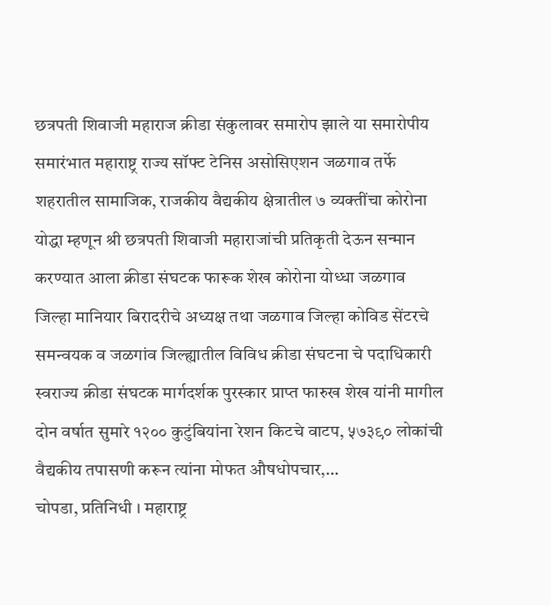छत्रपती शिवाजी महाराज क्रीडा संकुलावर समारोप झाले या समारोपीय समारंभात महाराष्ट्र राज्य सॉफ्ट टेनिस असोसिएशन जळगाव तर्फे शहरातील सामाजिक, राजकीय वैद्यकीय क्षेत्रातील ७ व्यक्तींचा कोरोना योद्धा म्हणून श्री छत्रपती शिवाजी महाराजांची प्रतिकृती देऊन सन्मान करण्यात आला क्रीडा संघटक फारूक शेख कोरोना योध्धा जळगाव जिल्हा मानियार बिरादरीचे अध्यक्ष तथा जळगाव जिल्हा कोविड सेंटरचे समन्वयक व जळगांव जिल्ह्यातील विविध क्रीडा संघटना चे पदाधिकारी स्वराज्य क्रीडा संघटक मार्गदर्शक पुरस्कार प्राप्त फारुख शेख यांनी मागील दोन वर्षात सुमारे १२०० कुटुंबियांना रेशन किटचे वाटप, ५७३९० लोकांची वैद्यकीय तपासणी करून त्यांना मोफत औषधोपचार,…
चोपडा, प्रतिनिधी । महाराष्ट्र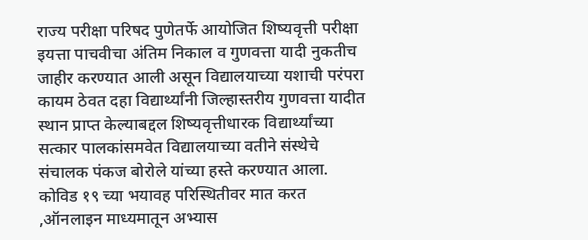राज्य परीक्षा परिषद पुणेतर्फे आयोजित शिष्यवृत्ती परीक्षा इयत्ता पाचवीचा अंतिम निकाल व गुणवत्ता यादी नुकतीच जाहीर करण्यात आली असून विद्यालयाच्या यशाची परंपरा कायम ठेवत दहा विद्यार्थ्यांनी जिल्हास्तरीय गुणवत्ता यादीत स्थान प्राप्त केल्याबद्दल शिष्यवृत्तीधारक विद्यार्थ्यांच्या सत्कार पालकांसमवेत विद्यालयाच्या वतीने संस्थेचे संचालक पंकज बोरोले यांच्या हस्ते करण्यात आला. कोविड १९ च्या भयावह परिस्थितीवर मात करत ,ऑनलाइन माध्यमातून अभ्यास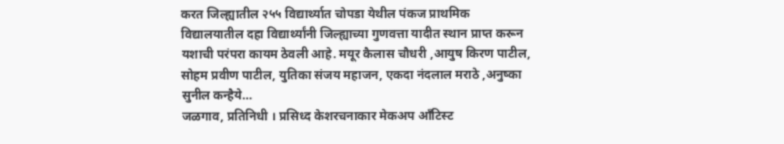करत जिल्ह्यातील २५५ विद्यार्थ्यात चोपडा येथील पंकज प्राथमिक विद्यालयातील दहा विद्यार्थ्यांनी जिल्ह्याच्या गुणवत्ता यादीत स्थान प्राप्त करून यशाची परंपरा कायम ठेवली आहे. मयूर कैलास चौधरी ,आयुष किरण पाटील, सोहम प्रवीण पाटील, युतिका संजय महाजन, एकदा नंदलाल मराठे ,अनुष्का सुनील कन्हैये…
जळगाव, प्रतिनिधी । प्रसिध्द केशरचनाकार मेकअप आँटिस्ट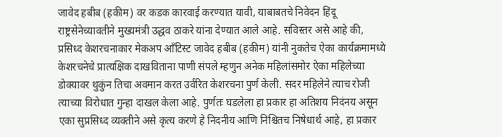जावेद हबीब (हकीम) वर कडक कारवाई करण्यात यावी, याबाबतचे निवेदन हिंदू राष्ट्रसेनेच्यावतीने मुख्यमंत्री उद्धव ठाकरे यांना देण्यात आले आहे. सविस्तर असे आहे की, प्रसिध्द केशरचनाकार मेकअप आँटिस्ट जावेद हबीब (हकीम) यांनी नुकतेच ऐका कार्यक्रमामध्ये केशरचनेचे प्रात्यक्षिक दाखविताना पाणी संपले म्हणुन अनेक महिलांसमोर ऐका महिलेच्या डोक्यावर थुकुंन तिचा अवमान करत उर्वरित केशरचना पुर्ण केली. सदर महिलेने त्याच रोजी त्याच्या विरोधात गुन्हा दाखल केला आहे. पुर्णतः घडलेला हा प्रकार हा अतिशय निदंनय असून एका सुप्रसिध्द व्यक्तीने असे कृत्य करणे हे निदनीय आणि निश्चितच निषेधार्थ आहे, हा प्रकार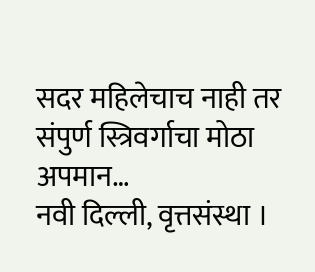सदर महिलेचाच नाही तर संपुर्ण स्त्रिवर्गाचा मोठा अपमान…
नवी दिल्ली, वृत्तसंस्था ।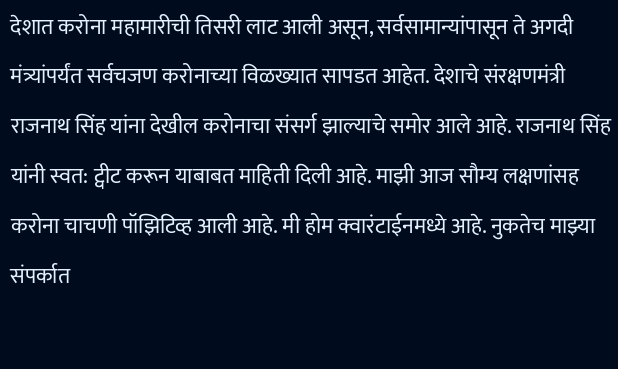देशात करोना महामारीची तिसरी लाट आली असून, सर्वसामान्यांपासून ते अगदी मंत्र्यांपर्यंत सर्वचजण करोनाच्या विळख्यात सापडत आहेत. देशाचे संरक्षणमंत्री राजनाथ सिंह यांना देखील करोनाचा संसर्ग झाल्याचे समोर आले आहे. राजनाथ सिंह यांनी स्वत: ट्वीट करून याबाबत माहिती दिली आहे. माझी आज सौम्य लक्षणांसह करोना चाचणी पॉझिटिव्ह आली आहे. मी होम क्वारंटाईनमध्ये आहे. नुकतेच माझ्या संपर्कात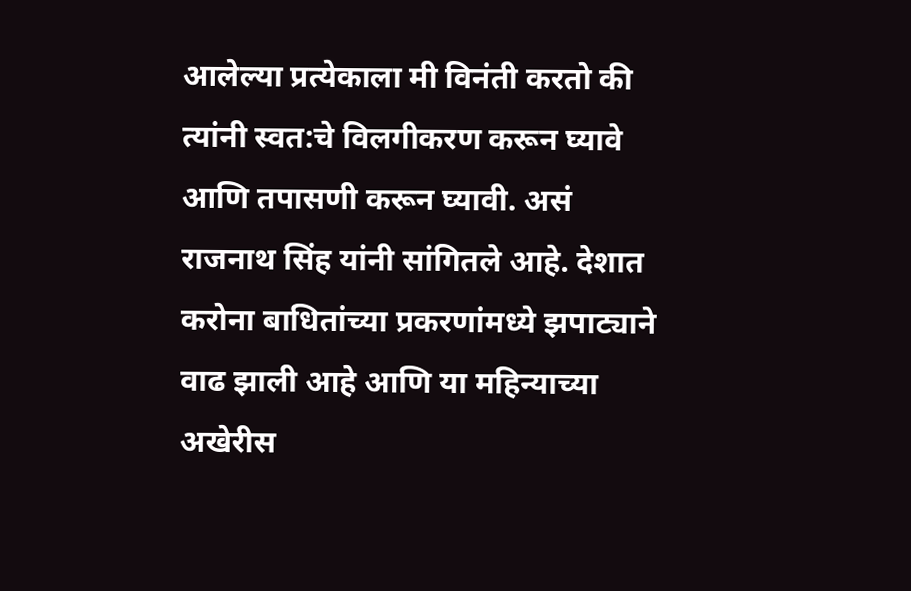आलेल्या प्रत्येकाला मी विनंती करतो की त्यांनी स्वत:चे विलगीकरण करून घ्यावे आणि तपासणी करून घ्यावी. असं राजनाथ सिंह यांनी सांगितले आहे. देशात करोना बाधितांच्या प्रकरणांमध्ये झपाट्याने वाढ झाली आहे आणि या महिन्याच्या अखेरीस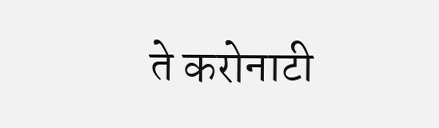ते करोनाटी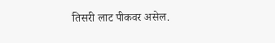तिसरी लाट पीकवर असेल.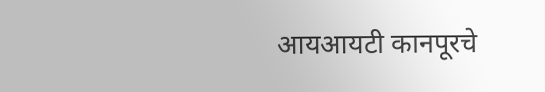आयआयटी कानपूरचे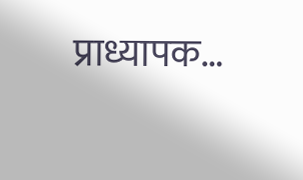प्राध्यापक…